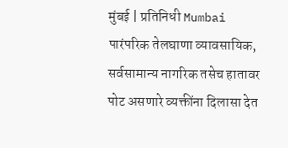मुंबई | प्रतिनिधी Mumbai
पारंपरिक तेलघाणा व्यावसायिक, सर्वसामान्य नागरिक तसेच हातावर पोट असणारे व्यक्तींना दिलासा देत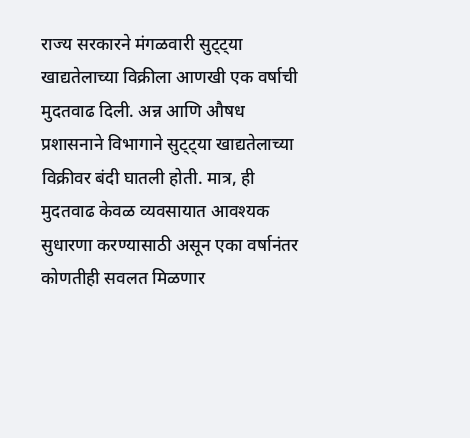राज्य सरकारने मंगळवारी सुट्ट्या खाद्यतेलाच्या विक्रीला आणखी एक वर्षाची मुदतवाढ दिली. अन्न आणि औषध प्रशासनाने विभागाने सुट्ट्या खाद्यतेलाच्या विक्रीवर बंदी घातली होती. मात्र, ही मुदतवाढ केवळ व्यवसायात आवश्यक सुधारणा करण्यासाठी असून एका वर्षानंतर कोणतीही सवलत मिळणार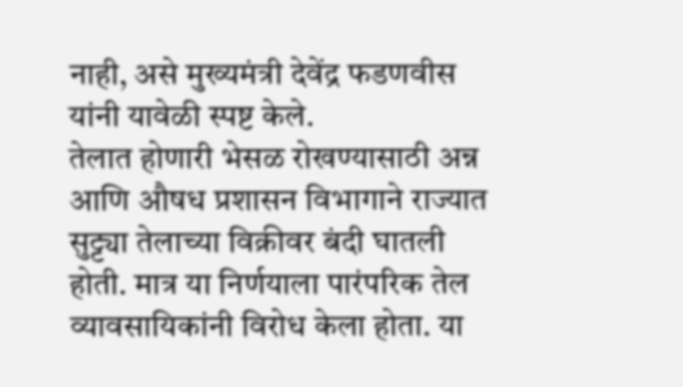नाही, असे मुख्यमंत्री देवेंद्र फडणवीस यांनी यावेळी स्पष्ट केले.
तेलात होणारी भेसळ रोखण्यासाठी अन्न आणि औषध प्रशासन विभागाने राज्यात सुट्ट्या तेलाच्या विक्रीवर बंदी घातली होती. मात्र या निर्णयाला पारंपरिक तेल व्यावसायिकांनी विरोध केला होता. या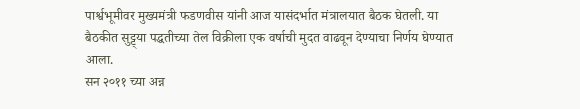पार्श्वभूमीवर मुख्यमंत्री फडणवीस यांनी आज यासंदर्भात मंत्रालयात बैठक घेतली. या बैठकीत सुट्ट्या पद्धतीच्या तेल विक्रीला एक वर्षाची मुदत वाढवून देण्याचा निर्णय घेण्यात आला.
सन २०११ च्या अन्न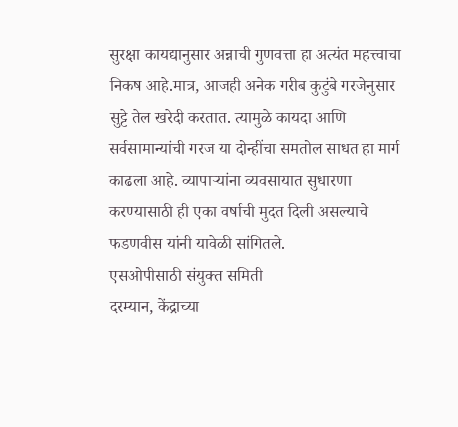सुरक्षा कायद्यानुसार अन्नाची गुणवत्ता हा अत्यंत महत्त्वाचा निकष आहे.मात्र, आजही अनेक गरीब कुटुंबे गरजेनुसार सुट्टे तेल खरेदी करतात. त्यामुळे कायदा आणि सर्वसामान्यांची गरज या दोन्हींचा समतोल साधत हा मार्ग काढला आहे. व्यापाऱ्यांना व्यवसायात सुधारणा करण्यासाठी ही एका वर्षाची मुदत दिली असल्याचे फडणवीस यांनी यावेळी सांगितले.
एसओपीसाठी संयुक्त समिती
दरम्यान, केंद्राच्या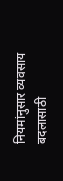नियमांनुसार व्यवसाय बदलासाठी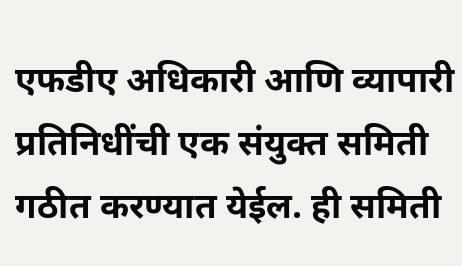एफडीए अधिकारी आणि व्यापारी प्रतिनिधींची एक संयुक्त समिती गठीत करण्यात येईल. ही समिती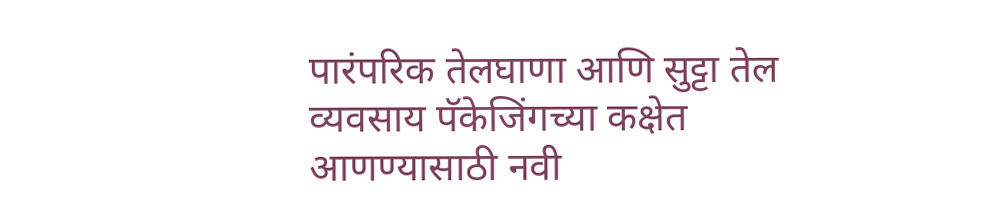पारंपरिक तेलघाणा आणि सुट्टा तेल व्यवसाय पॅकेजिंगच्या कक्षेत आणण्यासाठी नवी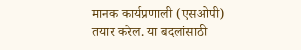मानक कार्यप्रणाली (एसओपी) तयार करेल. या बदलांसाठी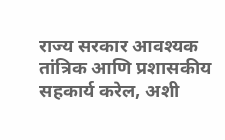राज्य सरकार आवश्यक तांत्रिक आणि प्रशासकीय सहकार्य करेल, अशी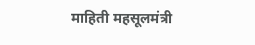माहिती महसूलमंत्री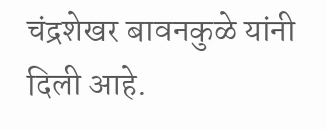चंद्रशेखर बावनकुळे यांनी दिली आहे.